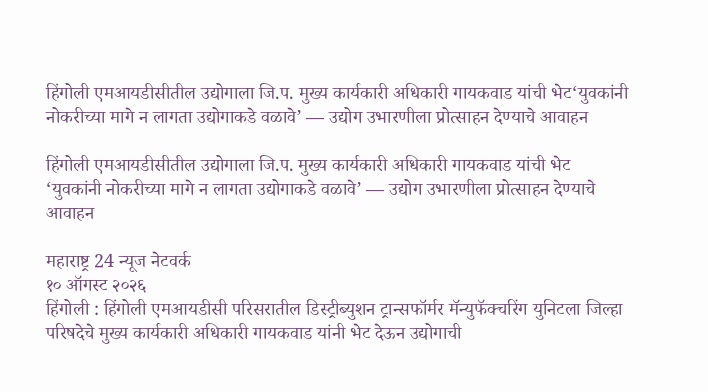हिंगोली एमआयडीसीतील उद्योगाला जि.प. मुख्य कार्यकारी अधिकारी गायकवाड यांची भेट‘युवकांनी नोकरीच्या मागे न लागता उद्योगाकडे वळावे’ — उद्योग उभारणीला प्रोत्साहन देण्याचे आवाहन

हिंगोली एमआयडीसीतील उद्योगाला जि.प. मुख्य कार्यकारी अधिकारी गायकवाड यांची भेट
‘युवकांनी नोकरीच्या मागे न लागता उद्योगाकडे वळावे’ — उद्योग उभारणीला प्रोत्साहन देण्याचे आवाहन

महाराष्ट्र 24 न्यूज नेटवर्क
१० ऑगस्ट २०२६
हिंगोली : हिंगोली एमआयडीसी परिसरातील डिस्ट्रीब्युशन ट्रान्सफॉर्मर मॅन्युफॅक्चरिंग युनिटला जिल्हा परिषदेचे मुख्य कार्यकारी अधिकारी गायकवाड यांनी भेट देऊन उद्योगाची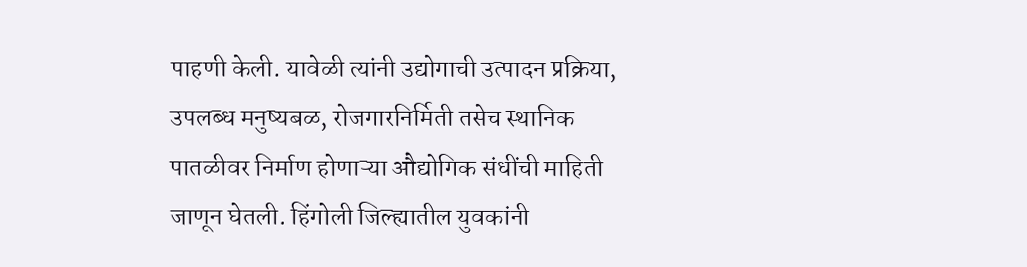पाहणी केली. यावेळी त्यांनी उद्योगाची उत्पादन प्रक्रिया, उपलब्ध मनुष्यबळ, रोजगारनिर्मिती तसेच स्थानिक पातळीवर निर्माण होणाऱ्या औद्योगिक संधींची माहिती जाणून घेतली. हिंगोली जिल्ह्यातील युवकांनी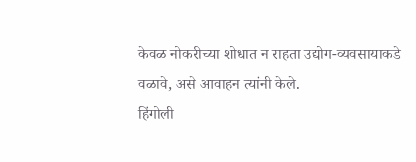केवळ नोकरीच्या शोधात न राहता उद्योग-व्यवसायाकडे वळावे, असे आवाहन त्यांनी केले.
हिंगोली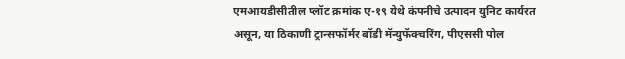एमआयडीसीतील प्लॉट क्रमांक ए-१९ येथे कंपनीचे उत्पादन युनिट कार्यरत असून, या ठिकाणी ट्रान्सफॉर्मर बॉडी मॅन्युफॅक्चरिंग, पीएससी पोल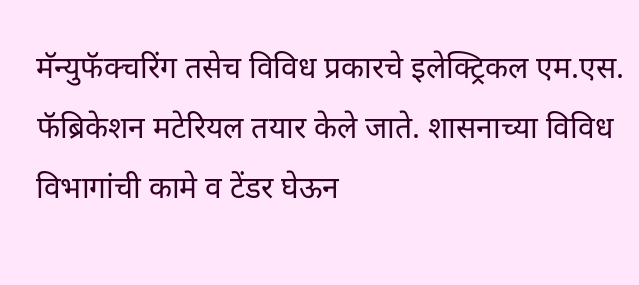मॅन्युफॅक्चरिंग तसेच विविध प्रकारचे इलेक्ट्रिकल एम.एस. फॅब्रिकेशन मटेरियल तयार केले जाते. शासनाच्या विविध विभागांची कामे व टेंडर घेऊन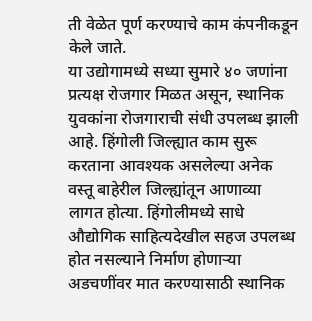ती वेळेत पूर्ण करण्याचे काम कंपनीकडून केले जाते.
या उद्योगामध्ये सध्या सुमारे ४० जणांना प्रत्यक्ष रोजगार मिळत असून, स्थानिक युवकांना रोजगाराची संधी उपलब्ध झाली आहे. हिंगोली जिल्ह्यात काम सुरू करताना आवश्यक असलेल्या अनेक वस्तू बाहेरील जिल्ह्यांतून आणाव्या लागत होत्या. हिंगोलीमध्ये साधे औद्योगिक साहित्यदेखील सहज उपलब्ध होत नसल्याने निर्माण होणाऱ्या अडचणींवर मात करण्यासाठी स्थानिक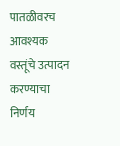पातळीवरच आवश्यक वस्तूंचे उत्पादन करण्याचा निर्णय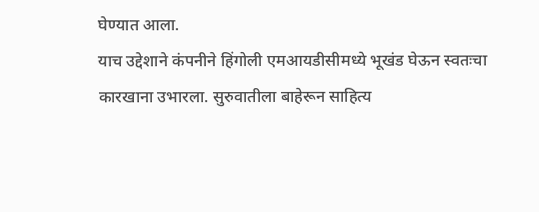घेण्यात आला.
याच उद्देशाने कंपनीने हिंगोली एमआयडीसीमध्ये भूखंड घेऊन स्वतःचा कारखाना उभारला. सुरुवातीला बाहेरून साहित्य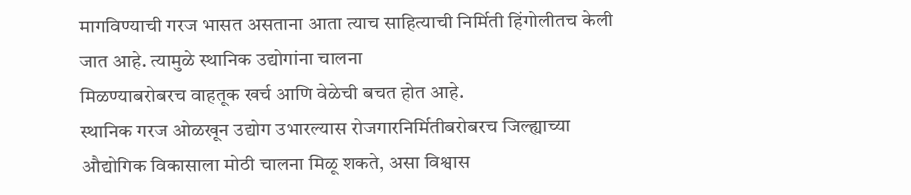मागविण्याची गरज भासत असताना आता त्याच साहित्याची निर्मिती हिंगोलीतच केली जात आहे. त्यामुळे स्थानिक उद्योगांना चालना
मिळण्याबरोबरच वाहतूक खर्च आणि वेळेची बचत होत आहे.
स्थानिक गरज ओळखून उद्योग उभारल्यास रोजगारनिर्मितीबरोबरच जिल्ह्याच्या औद्योगिक विकासाला मोठी चालना मिळू शकते, असा विश्वास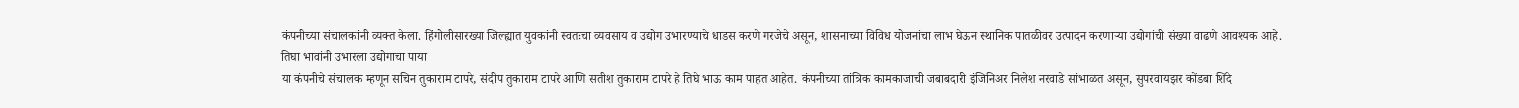कंपनीच्या संचालकांनी व्यक्त केला. हिंगोलीसारख्या जिल्ह्यात युवकांनी स्वतःचा व्यवसाय व उद्योग उभारण्याचे धाडस करणे गरजेचे असून, शासनाच्या विविध योजनांचा लाभ घेऊन स्थानिक पातळीवर उत्पादन करणाऱ्या उद्योगांची संख्या वाढणे आवश्यक आहे.
तिघा भावांनी उभारला उद्योगाचा पाया
या कंपनीचे संचालक म्हणून सचिन तुकाराम टापरे, संदीप तुकाराम टापरे आणि सतीश तुकाराम टापरे हे तिघे भाऊ काम पाहत आहेत. कंपनीच्या तांत्रिक कामकाजाची जबाबदारी इंजिनिअर निलेश नरवाडे सांभाळत असून, सुपरवायझर कोंडबा शिंदे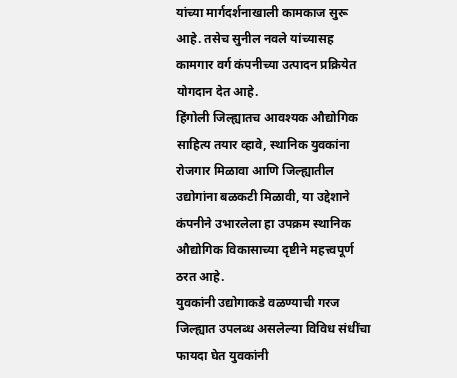यांच्या मार्गदर्शनाखाली कामकाज सुरू आहे. तसेच सुनील नवले यांच्यासह कामगार वर्ग कंपनीच्या उत्पादन प्रक्रियेत योगदान देत आहे.
हिंगोली जिल्ह्यातच आवश्यक औद्योगिक साहित्य तयार व्हावे, स्थानिक युवकांना रोजगार मिळावा आणि जिल्ह्यातील उद्योगांना बळकटी मिळावी, या उद्देशाने कंपनीने उभारलेला हा उपक्रम स्थानिक औद्योगिक विकासाच्या दृष्टीने महत्त्वपूर्ण ठरत आहे.
युवकांनी उद्योगाकडे वळण्याची गरज
जिल्ह्यात उपलब्ध असलेल्या विविध संधींचा फायदा घेत युवकांनी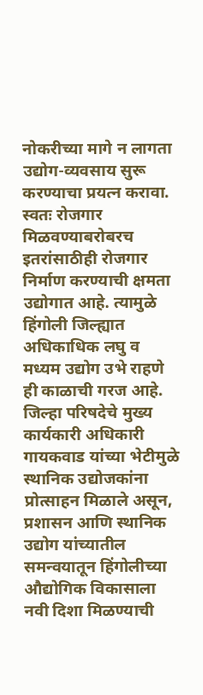नोकरीच्या मागे न लागता उद्योग-व्यवसाय सुरू करण्याचा प्रयत्न करावा. स्वतः रोजगार मिळवण्याबरोबरच इतरांसाठीही रोजगार निर्माण करण्याची क्षमता उद्योगात आहे. त्यामुळे हिंगोली जिल्ह्यात अधिकाधिक लघु व मध्यम उद्योग उभे राहणे ही काळाची गरज आहे.
जिल्हा परिषदेचे मुख्य कार्यकारी अधिकारी गायकवाड यांच्या भेटीमुळे स्थानिक उद्योजकांना प्रोत्साहन मिळाले असून, प्रशासन आणि स्थानिक उद्योग यांच्यातील समन्वयातून हिंगोलीच्या औद्योगिक विकासाला नवी दिशा मिळण्याची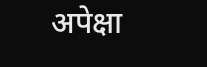अपेक्षा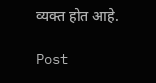व्यक्त होत आहे.

Post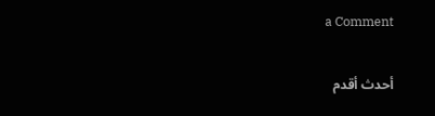a Comment

أحدث أقدم